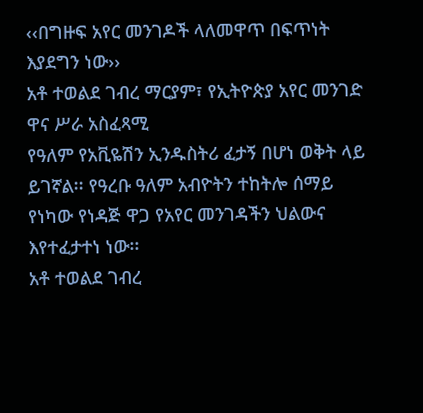‹‹በግዙፍ አየር መንገዶች ላለመዋጥ በፍጥነት እያደግን ነው››
አቶ ተወልደ ገብረ ማርያም፣ የኢትዮጵያ አየር መንገድ ዋና ሥራ አስፈጻሚ
የዓለም የአቪዬሽን ኢንዱስትሪ ፈታኝ በሆነ ወቅት ላይ ይገኛል፡፡ የዓረቡ ዓለም አብዮትን ተከትሎ ሰማይ የነካው የነዳጅ ዋጋ የአየር መንገዳችን ህልውና እየተፈታተነ ነው፡፡
አቶ ተወልደ ገብረ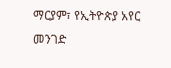ማርያም፣ የኢትዮጵያ አየር መንገድ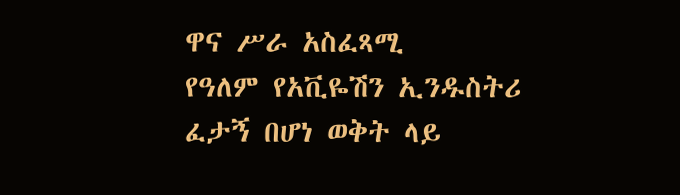ዋና ሥራ አስፈጻሚ
የዓለም የአቪዬሽን ኢንዱስትሪ ፈታኝ በሆነ ወቅት ላይ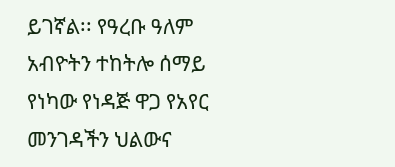ይገኛል፡፡ የዓረቡ ዓለም አብዮትን ተከትሎ ሰማይ የነካው የነዳጅ ዋጋ የአየር መንገዳችን ህልውና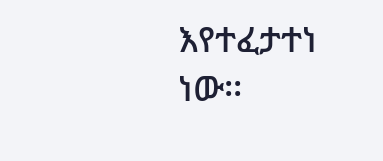እየተፈታተነ ነው፡፡